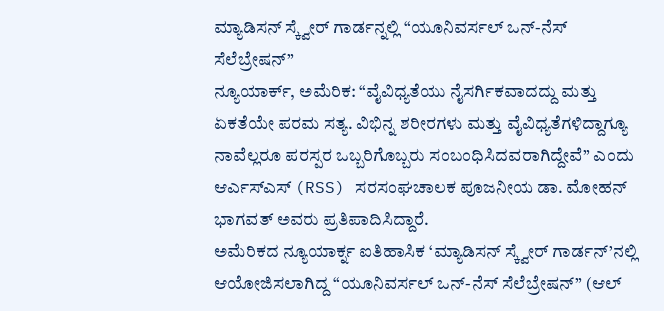ಮ್ಯಾಡಿಸನ್ ಸ್ಕ್ವೇರ್ ಗಾರ್ಡನ್ನಲ್ಲಿ “ಯೂನಿವರ್ಸಲ್ ಒನ್-ನೆಸ್ ಸೆಲೆಬ್ರೇಷನ್”
ನ್ಯೂಯಾರ್ಕ್, ಅಮೆರಿಕ: “ವೈವಿಧ್ಯತೆಯು ನೈಸರ್ಗಿಕವಾದದ್ದು ಮತ್ತು ಏಕತೆಯೇ ಪರಮ ಸತ್ಯ. ವಿಭಿನ್ನ ಶರೀರಗಳು ಮತ್ತು ವೈವಿಧ್ಯತೆಗಳಿದ್ದಾಗ್ಯೂ ನಾವೆಲ್ಲರೂ ಪರಸ್ಪರ ಒಬ್ಬರಿಗೊಬ್ಬರು ಸಂಬಂಧಿಸಿದವರಾಗಿದ್ದೇವೆ” ಎಂದು ಆರ್ಎಸ್ಎಸ್ (RSS) ಸರಸಂಘಚಾಲಕ ಪೂಜನೀಯ ಡಾ. ಮೋಹನ್ ಭಾಗವತ್ ಅವರು ಪ್ರತಿಪಾದಿಸಿದ್ದಾರೆ.
ಅಮೆರಿಕದ ನ್ಯೂಯಾರ್ಕ್ನ ಐತಿಹಾಸಿಕ ‘ಮ್ಯಾಡಿಸನ್ ಸ್ಕ್ವೇರ್ ಗಾರ್ಡನ್’ನಲ್ಲಿ ಆಯೋಜಿಸಲಾಗಿದ್ದ “ಯೂನಿವರ್ಸಲ್ ಒನ್-ನೆಸ್ ಸೆಲೆಬ್ರೇಷನ್” (ಆಲ್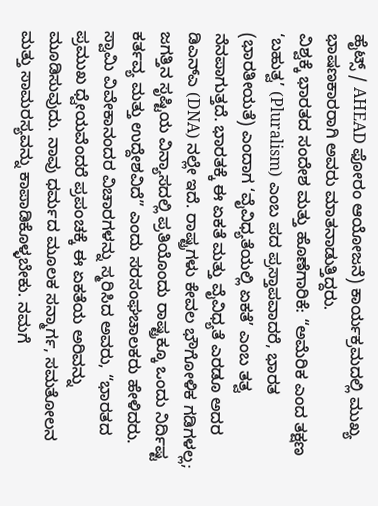ಹೈಟ್ಸ್ / AHEAD ಫೋರಂ ಆಯೋಜನೆ) ಕಾರ್ಯಕ್ರಮದಲ್ಲಿ ಮುಖ್ಯ ಭಾಷಣಕಾರರಾಗಿ ಅವರು ಮಾತನಾಡುತ್ತಿದ್ದರು.
ವಿಶ್ವಕ್ಕೆ ಭಾರತದ ಸಂದೇಶ ಮತ್ತು ಹೊಣೆಗಾರಿಕೆ: “ಅಮೆರಿಕ ಎಂದ ತಕ್ಷಣ ‘ಬಹುತ್ವ’ (Pluralism) ಎಂಬ ಪದ ಪ್ರಸ್ತಾಪವಾದರೆ, ಭಾರತ (ಭಾರತೀಯತೆ) ಎಂದಾಗ ‘ವೈವಿಧ್ಯತೆಯಲ್ಲಿ ಏಕತೆ’ ಎಂಬ ತತ್ವ ನೆನಪಾಗುತ್ತದೆ. ಭಾರತಕ್ಕೆ ಈ ಏಕತೆ ಮತ್ತು ವೈವಿಧ್ಯತೆ ಎರಡೂ ಅದರ ಡಿಎನ್ಎ (DNA) ನಲ್ಲೇ ಇದೆ. ರಾಷ್ಟ್ರಗಳು ಕೇವಲ ಭೌಗೋಳಿಕ ಗಡಿಗಳಲ್ಲ; ಜಗತ್ತಿನ ಸೃಷ್ಟಿಯ ವಿನ್ಯಾಸದಲ್ಲಿ ಪ್ರತಿಯೊಂದು ರಾಷ್ಟ್ರಕ್ಕೂ ಒಂದು ನಿರ್ದಿಷ್ಟ ಕರ್ತವ್ಯ ಮತ್ತು ಉದ್ದೇಶವಿದೆ” ಎಂದು ಸರಸಂಘಚಾಲಕರು ಹೇಳಿದರು.
ಸ್ವಾಮಿ ವಿವೇಕಾನಂದರ ವಿಚಾರಗಳನ್ನು ಸ್ಮರಿಸಿದ ಅವರು, “ಭಾರತದ ಪ್ರಮುಖ ಧ್ವೇಯವೆಂದರೆ ಪ್ರಪಂಚಕ್ಕೆ ಈ ಏಕತೆಯ ಅರಿವನ್ನು ಮೂಡಿಸುವುದು. ನಾವು ಧರ್ಮದ ಮೂಲಕ ಸನ್ಮಾರ್ಗ, ಸಮತೋಲನ ಮತ್ತು ಸಾಮರಸ್ಯವನ್ನು ಕಾಪಾಡಿಕೊಳ್ಳಬೇಕು. ನಮಗೆ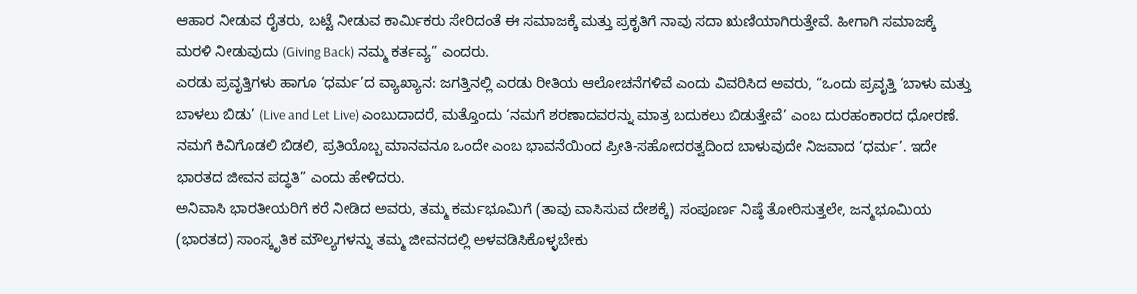ಆಹಾರ ನೀಡುವ ರೈತರು, ಬಟ್ಟೆ ನೀಡುವ ಕಾರ್ಮಿಕರು ಸೇರಿದಂತೆ ಈ ಸಮಾಜಕ್ಕೆ ಮತ್ತು ಪ್ರಕೃತಿಗೆ ನಾವು ಸದಾ ಋಣಿಯಾಗಿರುತ್ತೇವೆ. ಹೀಗಾಗಿ ಸಮಾಜಕ್ಕೆ ಮರಳಿ ನೀಡುವುದು (Giving Back) ನಮ್ಮ ಕರ್ತವ್ಯ” ಎಂದರು.
ಎರಡು ಪ್ರವೃತ್ತಿಗಳು ಹಾಗೂ ‘ಧರ್ಮ’ದ ವ್ಯಾಖ್ಯಾನ: ಜಗತ್ತಿನಲ್ಲಿ ಎರಡು ರೀತಿಯ ಆಲೋಚನೆಗಳಿವೆ ಎಂದು ವಿವರಿಸಿದ ಅವರು, “ಒಂದು ಪ್ರವೃತ್ತಿ ‘ಬಾಳು ಮತ್ತು ಬಾಳಲು ಬಿಡು’ (Live and Let Live) ಎಂಬುದಾದರೆ, ಮತ್ತೊಂದು ‘ನಮಗೆ ಶರಣಾದವರನ್ನು ಮಾತ್ರ ಬದುಕಲು ಬಿಡುತ್ತೇವೆ’ ಎಂಬ ದುರಹಂಕಾರದ ಧೋರಣೆ. ನಮಗೆ ಕಿವಿಗೊಡಲಿ ಬಿಡಲಿ, ಪ್ರತಿಯೊಬ್ಬ ಮಾನವನೂ ಒಂದೇ ಎಂಬ ಭಾವನೆಯಿಂದ ಪ್ರೀತಿ-ಸಹೋದರತ್ವದಿಂದ ಬಾಳುವುದೇ ನಿಜವಾದ ‘ಧರ್ಮ’. ಇದೇ ಭಾರತದ ಜೀವನ ಪದ್ಧತಿ” ಎಂದು ಹೇಳಿದರು.
ಅನಿವಾಸಿ ಭಾರತೀಯರಿಗೆ ಕರೆ ನೀಡಿದ ಅವರು, ತಮ್ಮ ಕರ್ಮಭೂಮಿಗೆ (ತಾವು ವಾಸಿಸುವ ದೇಶಕ್ಕೆ) ಸಂಪೂರ್ಣ ನಿಷ್ಠೆ ತೋರಿಸುತ್ತಲೇ, ಜನ್ಮಭೂಮಿಯ (ಭಾರತದ) ಸಾಂಸ್ಕೃತಿಕ ಮೌಲ್ಯಗಳನ್ನು ತಮ್ಮ ಜೀವನದಲ್ಲಿ ಅಳವಡಿಸಿಕೊಳ್ಳಬೇಕು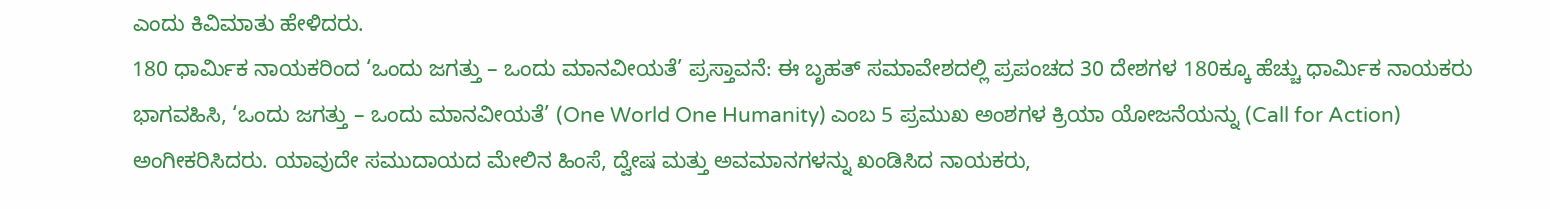ಎಂದು ಕಿವಿಮಾತು ಹೇಳಿದರು.
180 ಧಾರ್ಮಿಕ ನಾಯಕರಿಂದ ‘ಒಂದು ಜಗತ್ತು – ಒಂದು ಮಾನವೀಯತೆ’ ಪ್ರಸ್ತಾವನೆ: ಈ ಬೃಹತ್ ಸಮಾವೇಶದಲ್ಲಿ ಪ್ರಪಂಚದ 30 ದೇಶಗಳ 180ಕ್ಕೂ ಹೆಚ್ಚು ಧಾರ್ಮಿಕ ನಾಯಕರು ಭಾಗವಹಿಸಿ, ‘ಒಂದು ಜಗತ್ತು – ಒಂದು ಮಾನವೀಯತೆ’ (One World One Humanity) ಎಂಬ 5 ಪ್ರಮುಖ ಅಂಶಗಳ ಕ್ರಿಯಾ ಯೋಜನೆಯನ್ನು (Call for Action) ಅಂಗೀಕರಿಸಿದರು. ಯಾವುದೇ ಸಮುದಾಯದ ಮೇಲಿನ ಹಿಂಸೆ, ದ್ವೇಷ ಮತ್ತು ಅವಮಾನಗಳನ್ನು ಖಂಡಿಸಿದ ನಾಯಕರು,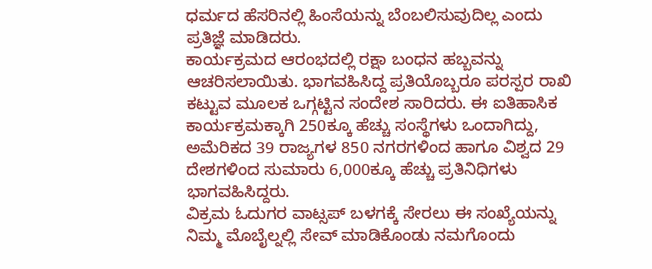ಧರ್ಮದ ಹೆಸರಿನಲ್ಲಿ ಹಿಂಸೆಯನ್ನು ಬೆಂಬಲಿಸುವುದಿಲ್ಲ ಎಂದು ಪ್ರತಿಜ್ಞೆ ಮಾಡಿದರು.
ಕಾರ್ಯಕ್ರಮದ ಆರಂಭದಲ್ಲಿ ರಕ್ಷಾ ಬಂಧನ ಹಬ್ಬವನ್ನು ಆಚರಿಸಲಾಯಿತು. ಭಾಗವಹಿಸಿದ್ದ ಪ್ರತಿಯೊಬ್ಬರೂ ಪರಸ್ಪರ ರಾಖಿ ಕಟ್ಟುವ ಮೂಲಕ ಒಗ್ಗಟ್ಟಿನ ಸಂದೇಶ ಸಾರಿದರು. ಈ ಐತಿಹಾಸಿಕ ಕಾರ್ಯಕ್ರಮಕ್ಕಾಗಿ 250ಕ್ಕೂ ಹೆಚ್ಚು ಸಂಸ್ಥೆಗಳು ಒಂದಾಗಿದ್ದು, ಅಮೆರಿಕದ 39 ರಾಜ್ಯಗಳ 850 ನಗರಗಳಿಂದ ಹಾಗೂ ವಿಶ್ವದ 29 ದೇಶಗಳಿಂದ ಸುಮಾರು 6,000ಕ್ಕೂ ಹೆಚ್ಚು ಪ್ರತಿನಿಧಿಗಳು ಭಾಗವಹಿಸಿದ್ದರು.
ವಿಕ್ರಮ ಓದುಗರ ವಾಟ್ಸಪ್ ಬಳಗಕ್ಕೆ ಸೇರಲು ಈ ಸಂಖ್ಯೆಯನ್ನು ನಿಮ್ಮ ಮೊಬೈಲ್ನಲ್ಲಿ ಸೇವ್ ಮಾಡಿಕೊಂಡು ನಮಗೊಂದು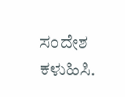ಸಂದೇಶ ಕಳುಹಿಸಿ.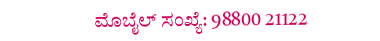ಮೊಬೈಲ್ ಸಂಖ್ಯೆ: 98800 21122